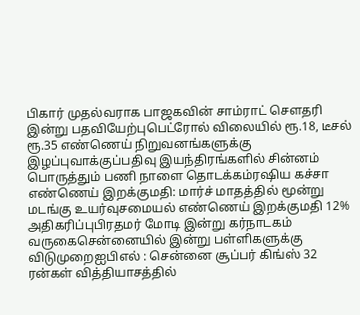பிகார் முதல்வராக பாஜகவின் சாம்ராட் செளதரி இன்று பதவியேற்புபெட்ரோல் விலையில் ரூ.18, டீசல் ரூ.35 எண்ணெய் நிறுவனங்களுக்கு இழப்புவாக்குப்பதிவு இயந்திரங்களில் சின்னம் பொருத்தும் பணி நாளை தொடக்கம்ரஷிய கச்சா எண்ணெய் இறக்குமதி: மார்ச் மாதத்தில் மூன்று மடங்கு உயர்வுசமையல் எண்ணெய் இறக்குமதி 12% அதிகரிப்புபிரதமர் மோடி இன்று கர்நாடகம் வருகைசென்னையில் இன்று பள்ளிகளுக்கு விடுமுறைஐபிஎல் : சென்னை சூப்பர் கிங்ஸ் 32 ரன்கள் வித்தியாசத்தில்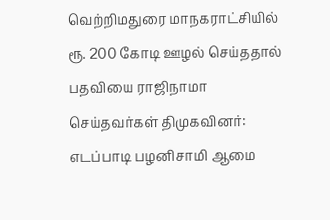வெற்றிமதுரை மாநகராட்சியில் ரூ. 200 கோடி ஊழல் செய்ததால் பதவியை ராஜிநாமா செய்தவர்கள் திமுகவினர்: எடப்பாடி பழனிசாமி ஆமை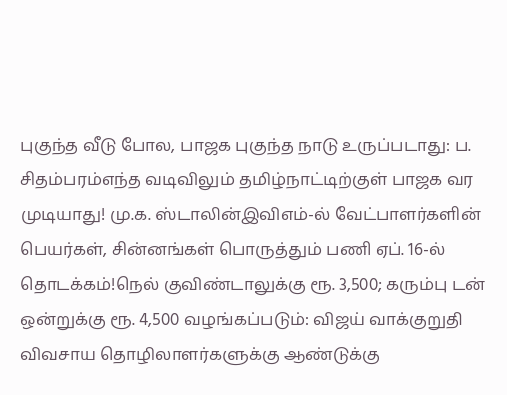புகுந்த வீடு போல, பாஜக புகுந்த நாடு உருப்படாது: ப. சிதம்பரம்எந்த வடிவிலும் தமிழ்நாட்டிற்குள் பாஜக வர முடியாது! மு.க. ஸ்டாலின்இவிஎம்-ல் வேட்பாளர்களின் பெயர்கள், சின்னங்கள் பொருத்தும் பணி ஏப். 16-ல் தொடக்கம்!நெல் குவிண்டாலுக்கு ரூ. 3,500; கரும்பு டன் ஒன்றுக்கு ரூ. 4,500 வழங்கப்படும்: விஜய் வாக்குறுதி விவசாய தொழிலாளர்களுக்கு ஆண்டுக்கு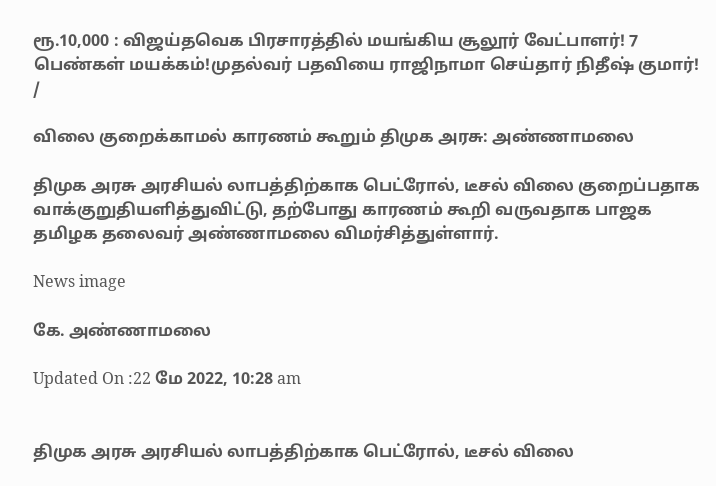ரூ.10,000 : விஜய்தவெக பிரசாரத்தில் மயங்கிய சூலூர் வேட்பாளர்! 7 பெண்கள் மயக்கம்!முதல்வர் பதவியை ராஜிநாமா செய்தார் நிதீஷ் குமார்!
/

விலை குறைக்காமல் காரணம் கூறும் திமுக அரசு: அண்ணாமலை

திமுக அரசு அரசியல் லாபத்திற்காக பெட்ரோல், டீசல் விலை குறைப்பதாக வாக்குறுதியளித்துவிட்டு, தற்போது காரணம் கூறி வருவதாக பாஜக தமிழக தலைவர் அண்ணாமலை விமர்சித்துள்ளார்.

News image

கே. அண்ணாமலை

Updated On :22 மே 2022, 10:28 am


திமுக அரசு அரசியல் லாபத்திற்காக பெட்ரோல், டீசல் விலை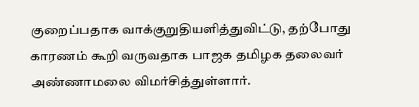குறைப்பதாக வாக்குறுதியளித்துவிட்டு, தற்போது காரணம் கூறி வருவதாக பாஜக தமிழக தலைவர் அண்ணாமலை விமர்சித்துள்ளார்.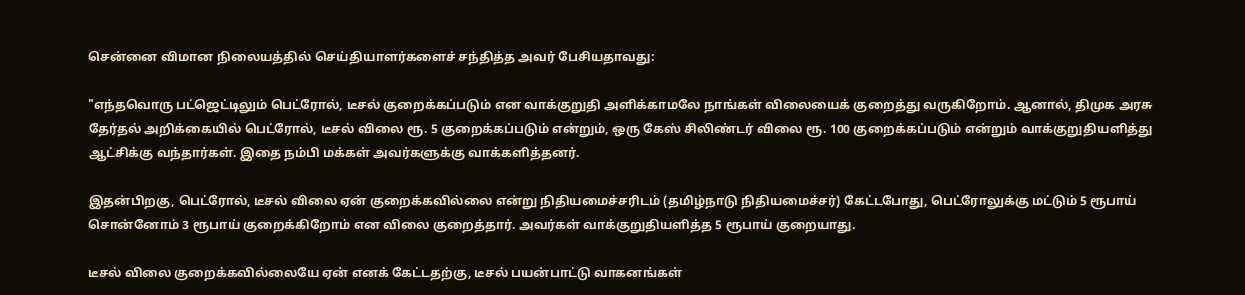சென்னை விமான நிலையத்தில் செய்தியாளர்களைச் சந்தித்த அவர் பேசியதாவது:

"எந்தவொரு பட்ஜெட்டிலும் பெட்ரோல், டீசல் குறைக்கப்படும் என வாக்குறுதி அளிக்காமலே நாங்கள் விலையைக் குறைத்து வருகிறோம். ஆனால், திமுக அரசு தேர்தல் அறிக்கையில் பெட்ரோல், டீசல் விலை ரூ. 5 குறைக்கப்படும் என்றும், ஒரு கேஸ் சிலிண்டர் விலை ரூ. 100 குறைக்கப்படும் என்றும் வாக்குறுதியளித்து ஆட்சிக்கு வந்தார்கள். இதை நம்பி மக்கள் அவர்களுக்கு வாக்களித்தனர்.

இதன்பிறகு, பெட்ரோல், டீசல் விலை ஏன் குறைக்கவில்லை என்று நிதியமைச்சரிடம் (தமிழ்நாடு நிதியமைச்சர்) கேட்டபோது, பெட்ரோலுக்கு மட்டும் 5 ரூபாய் சொன்னோம் 3 ரூபாய் குறைக்கிறோம் என விலை குறைத்தார். அவர்கள் வாக்குறுதியளித்த 5 ரூபாய் குறையாது.

டீசல் விலை குறைக்கவில்லையே ஏன் எனக் கேட்டதற்கு, டீசல் பயன்பாட்டு வாகனங்கள்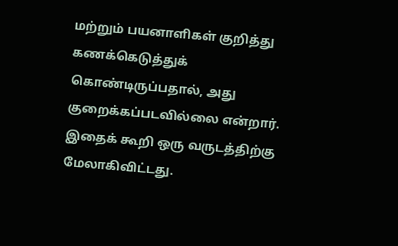மற்றும் பயனாளிகள் குறித்து கணக்கெடுத்துக் கொண்டிருப்பதால், அது குறைக்கப்படவில்லை என்றார். இதைக் கூறி ஒரு வருடத்திற்கு மேலாகிவிட்டது.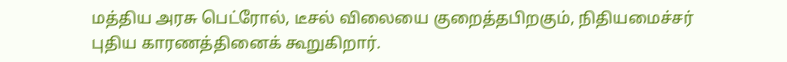மத்திய அரசு பெட்ரோல், டீசல் விலையை குறைத்தபிறகும், நிதியமைச்சர் புதிய காரணத்தினைக் கூறுகிறார்.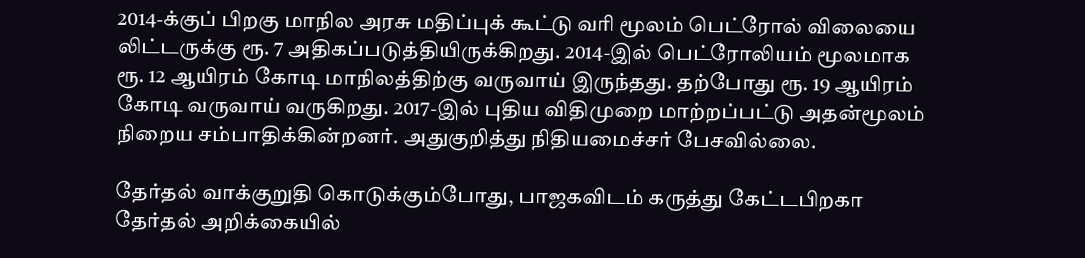2014-க்குப் பிறகு மாநில அரசு மதிப்புக் கூட்டு வரி மூலம் பெட்ரோல் விலையை லிட்டருக்கு ரூ. 7 அதிகப்படுத்தியிருக்கிறது. 2014-இல் பெட்ரோலியம் மூலமாக ரூ. 12 ஆயிரம் கோடி மாநிலத்திற்கு வருவாய் இருந்தது. தற்போது ரூ. 19 ஆயிரம் கோடி வருவாய் வருகிறது. 2017-இல் புதிய விதிமுறை மாற்றப்பட்டு அதன்மூலம் நிறைய சம்பாதிக்கின்றனர். அதுகுறித்து நிதியமைச்சர் பேசவில்லை.

தேர்தல் வாக்குறுதி கொடுக்கும்போது, பாஜகவிடம் கருத்து கேட்டபிறகா தேர்தல் அறிக்கையில்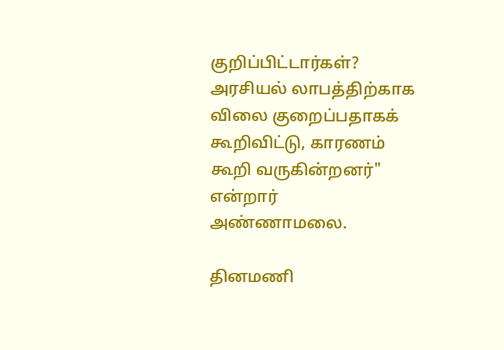குறிப்பிட்டார்கள்? அரசியல் லாபத்திற்காக விலை குறைப்பதாகக் கூறிவிட்டு, காரணம் கூறி வருகின்றனர்" என்றார் அண்ணாமலை.

தினமணி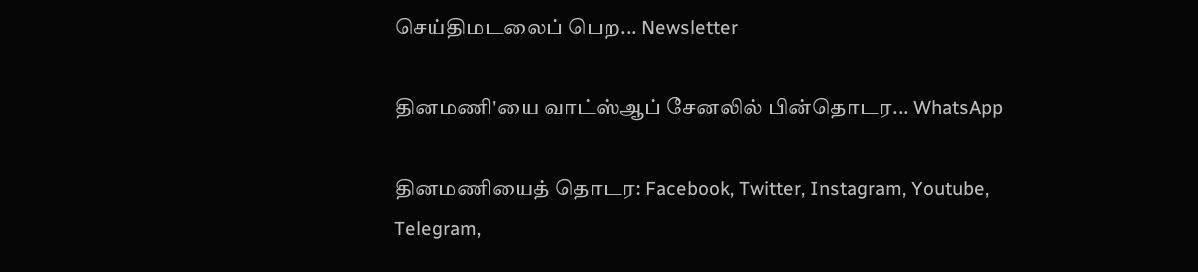செய்திமடலைப் பெற... Newsletter

தினமணி'யை வாட்ஸ்ஆப் சேனலில் பின்தொடர... WhatsApp

தினமணியைத் தொடர: Facebook, Twitter, Instagram, Youtube, Telegram,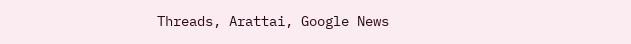Threads, Arattai, Google News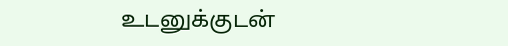உடனுக்குடன்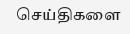செய்திகளை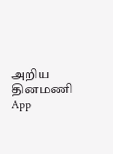அறிய தினமணி App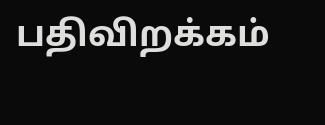பதிவிறக்கம்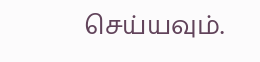செய்யவும்.